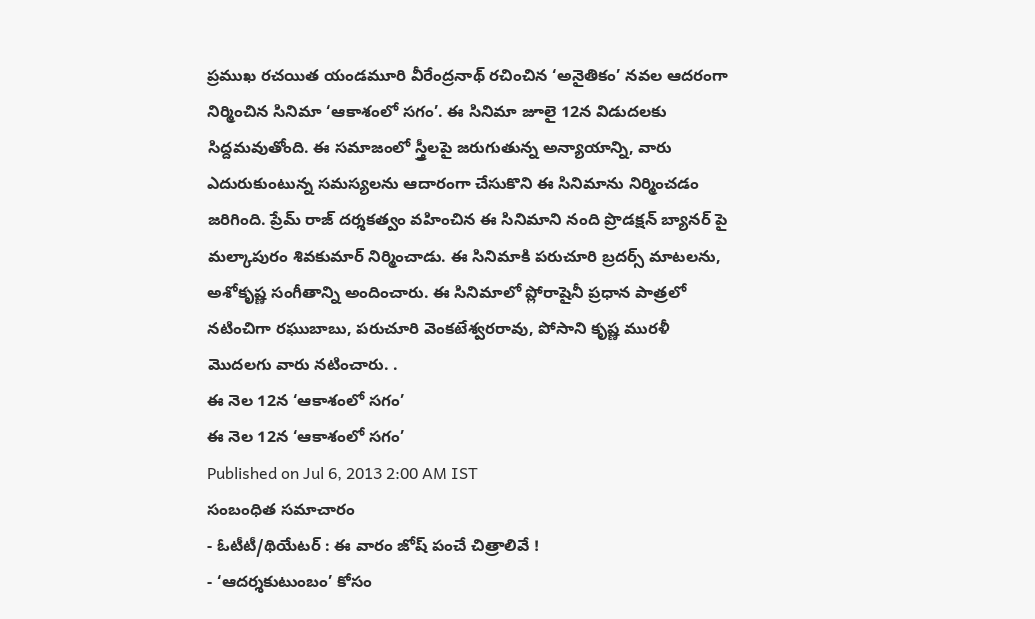ప్రముఖ రచయిత యండమూరి వీరేంద్రనాథ్ రచించిన ‘అనైతికం’ నవల ఆదరంగా నిర్మించిన సినిమా ‘ఆకాశంలో సగం’. ఈ సినిమా జూలై 12న విడుదలకు సిద్దమవుతోంది. ఈ సమాజంలో స్త్రీలపై జరుగుతున్న అన్యాయాన్ని, వారు ఎదురుకుంటున్న సమస్యలను ఆదారంగా చేసుకొని ఈ సినిమాను నిర్మించడం జరిగింది. ప్రేమ్ రాజ్ దర్శకత్వం వహించిన ఈ సినిమాని నంది ప్రొడక్షన్ బ్యానర్ పై మల్కాపురం శివకుమార్ నిర్మించాడు. ఈ సినిమాకి పరుచూరి బ్రదర్స్ మాటలను, అశోకృష్ణ సంగీతాన్ని అందించారు. ఈ సినిమాలో ప్లోరాషైనీ ప్రధాన పాత్రలో నటించిగా రఘుబాబు, పరుచూరి వెంకటేశ్వరరావు, పోసాని కృష్ణ మురళీ మొదలగు వారు నటించారు. .
ఈ నెల 12న ‘ఆకాశంలో సగం’
ఈ నెల 12న ‘ఆకాశంలో సగం’
Published on Jul 6, 2013 2:00 AM IST
సంబంధిత సమాచారం
- ఓటీటీ/థియేటర్ : ఈ వారం జోష్ పంచే చిత్రాలివే !
- ‘ఆదర్శకుటుంబం’ కోసం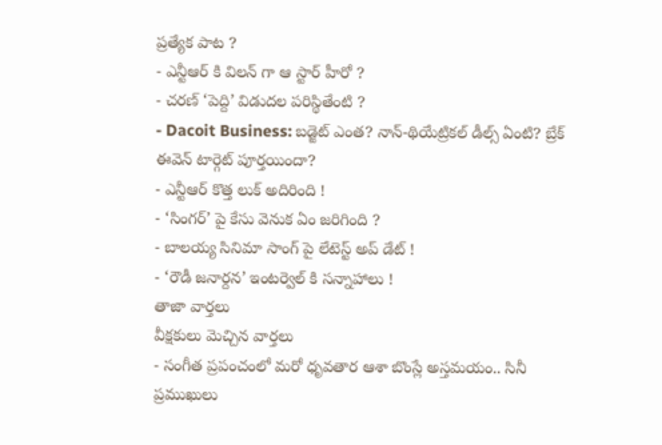ప్రత్యేక పాట ?
- ఎన్టీఆర్ కి విలన్ గా ఆ స్టార్ హీరో ?
- చరణ్ ‘పెద్ది’ విడుదల పరిస్థితేంటి ?
- Dacoit Business: బడ్జెట్ ఎంత? నాన్-థియేట్రికల్ డీల్స్ ఏంటి? బ్రేక్ ఈవెన్ టార్గెట్ పూర్తయిందా?
- ఎన్టీఆర్ కొత్త లుక్ అదిరింది !
- ‘సింగర్’ పై కేసు వెనుక ఏం జరిగింది ?
- బాలయ్య సినిమా సాంగ్ పై లేటెస్ట్ అప్ డేట్ !
- ‘రౌడీ జనార్దన’ ఇంటర్వెల్ కి సన్నాహాలు !
తాజా వార్తలు
వీక్షకులు మెచ్చిన వార్తలు
- సంగీత ప్రపంచంలో మరో ధృవతార ఆశా బొంస్లే అస్తమయం.. సినీ ప్రముఖులు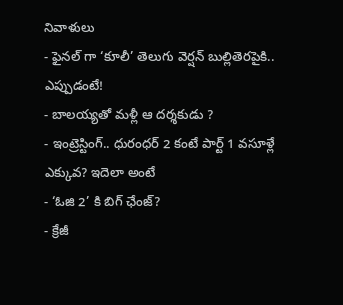నివాళులు
- ఫైనల్ గా ‘కూలీ’ తెలుగు వెర్షన్ బుల్లితెరపైకి.. ఎప్పుడంటే!
- బాలయ్యతో మళ్లీ ఆ దర్శకుడు ?
- ఇంట్రెస్టింగ్.. ధురంధర్ 2 కంటే పార్ట్ 1 వసూళ్లే ఎక్కువ? ఇదెలా అంటే
- ‘ఓజి 2’ కి బిగ్ ఛేంజ్?
- క్రేజీ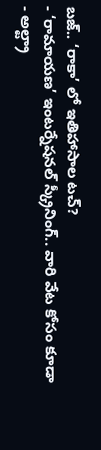బజ్.. ‘రాకా’ లో ఇతిహాసాల టచ్?
- ‘రామాయణ’ ఇంటర్నేషనల్ స్క్రీనింగ్.. వారి వేట కోసం కూడా
- అల్ట్రా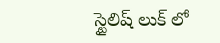స్టైలిష్ లుక్ లో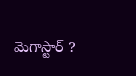మెగాస్టార్ ?